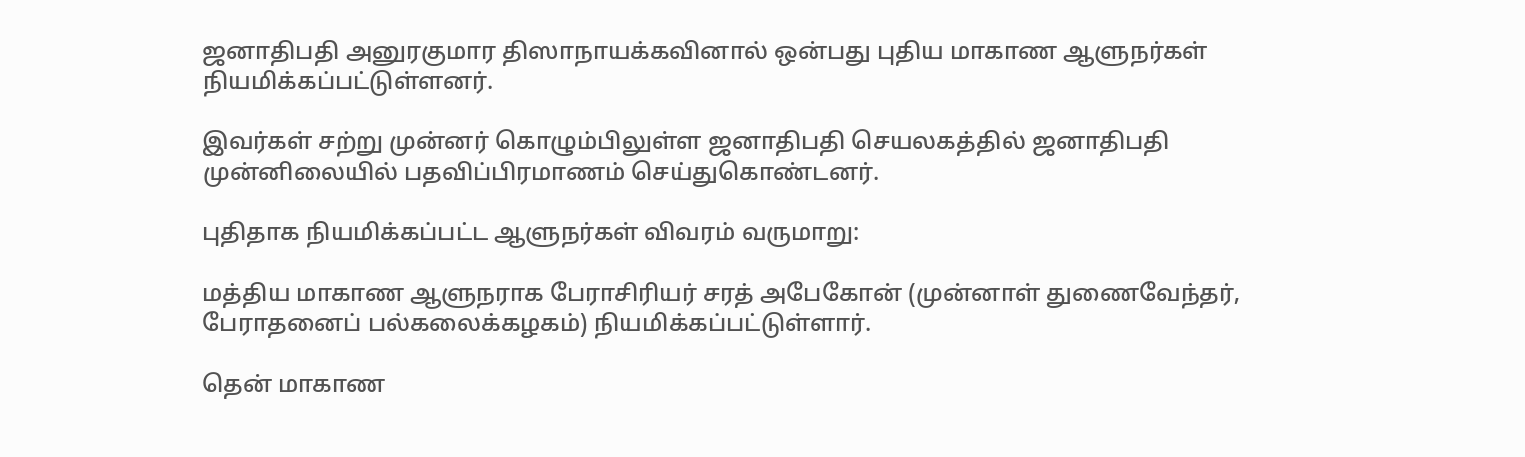ஜனாதிபதி அனுரகுமார திஸாநாயக்கவினால் ஒன்பது புதிய மாகாண ஆளுநர்கள் நியமிக்கப்பட்டுள்ளனர்.

இவர்கள் சற்று முன்னர் கொழும்பிலுள்ள ஜனாதிபதி செயலகத்தில் ஜனாதிபதி முன்னிலையில் பதவிப்பிரமாணம் செய்துகொண்டனர்.

புதிதாக நியமிக்கப்பட்ட ஆளுநர்கள் விவரம் வருமாறு:

மத்திய மாகாண ஆளுநராக பேராசிரியர் சரத் அபேகோன் (முன்னாள் துணைவேந்தர், பேராதனைப் பல்கலைக்கழகம்) நியமிக்கப்பட்டுள்ளார்.

தென் மாகாண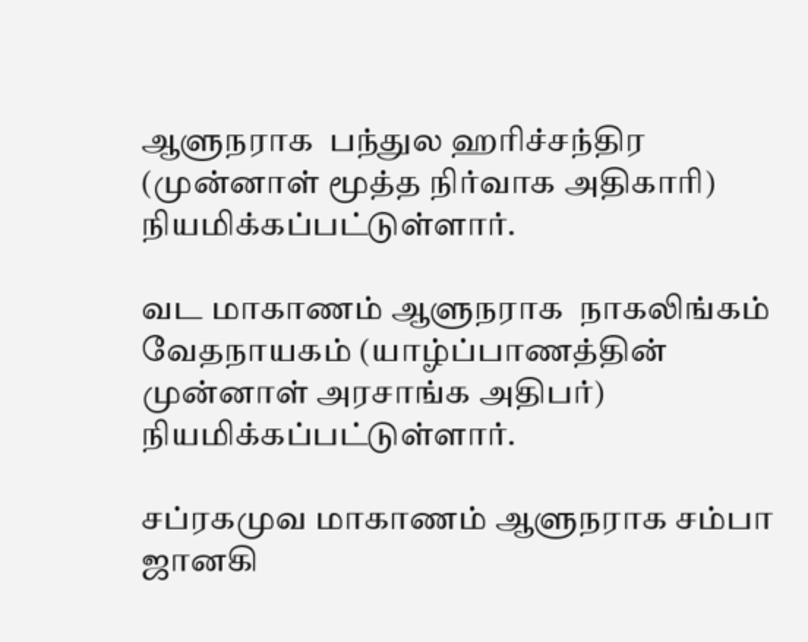ஆளுநராக  பந்துல ஹரிச்சந்திர (முன்னாள் மூத்த நிர்வாக அதிகாரி) நியமிக்கப்பட்டுள்ளார்.

வட மாகாணம் ஆளுநராக  நாகலிங்கம் வேதநாயகம் (யாழ்ப்பாணத்தின் முன்னாள் அரசாங்க அதிபர்) நியமிக்கப்பட்டுள்ளார்.

சப்ரகமுவ மாகாணம் ஆளுநராக சம்பா ஜானகி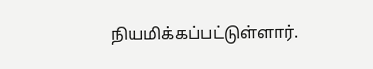நியமிக்கப்பட்டுள்ளார்.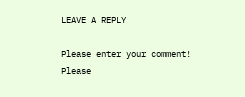LEAVE A REPLY

Please enter your comment!
Please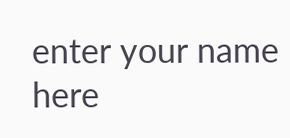enter your name here